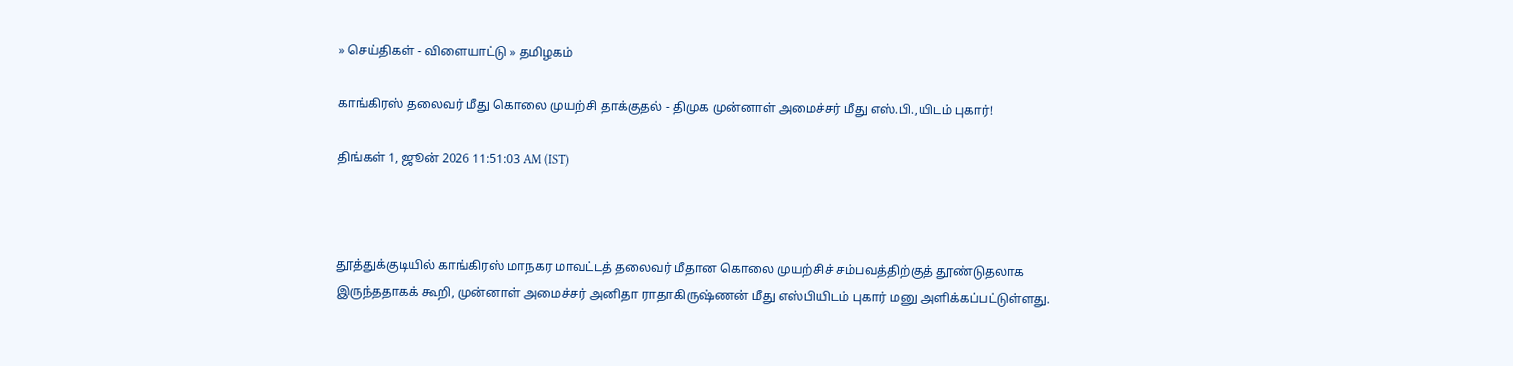» செய்திகள் - விளையாட்டு » தமிழகம்

காங்கிரஸ் தலைவர் மீது கொலை முயற்சி தாக்குதல் - திமுக முன்னாள் அமைச்சர் மீது எஸ்.பி.,யிடம் புகார்!

திங்கள் 1, ஜூன் 2026 11:51:03 AM (IST)



தூத்துக்குடியில் காங்கிரஸ் மாநகர மாவட்டத் தலைவர் மீதான கொலை முயற்சிச் சம்பவத்திற்குத் தூண்டுதலாக இருந்ததாகக் கூறி, முன்னாள் அமைச்சர் அனிதா ராதாகிருஷ்ணன் மீது எஸ்பியிடம் புகார் மனு அளிக்கப்பட்டுள்ளது.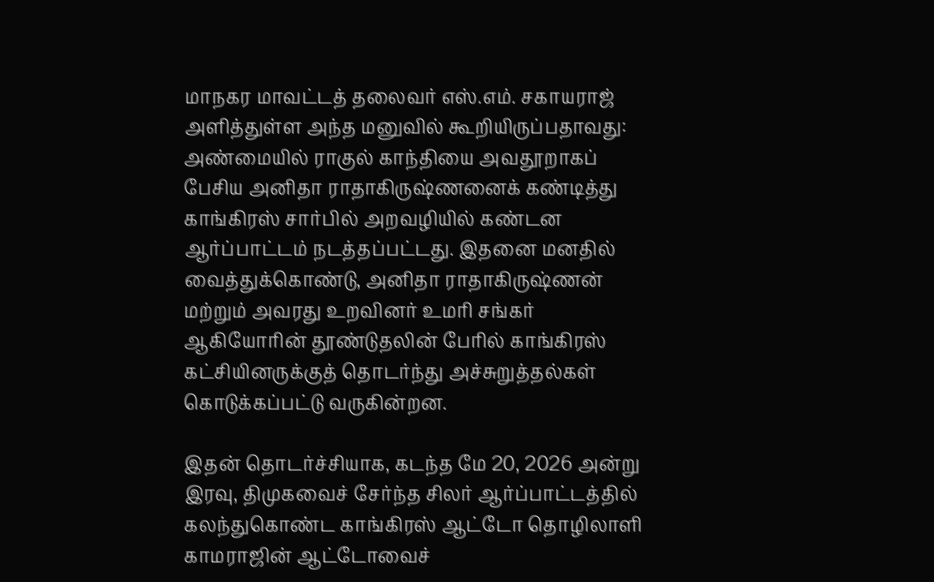மாநகர மாவட்டத் தலைவர் எஸ்.எம். சகாயராஜ் அளித்துள்ள அந்த மனுவில் கூறியிருப்பதாவது: அண்மையில் ராகுல் காந்தியை அவதூறாகப் பேசிய அனிதா ராதாகிருஷ்ணனைக் கண்டித்து காங்கிரஸ் சார்பில் அறவழியில் கண்டன ஆர்ப்பாட்டம் நடத்தப்பட்டது. இதனை மனதில் வைத்துக்கொண்டு, அனிதா ராதாகிருஷ்ணன் மற்றும் அவரது உறவினர் உமரி சங்கர் ஆகியோரின் தூண்டுதலின் பேரில் காங்கிரஸ் கட்சியினருக்குத் தொடர்ந்து அச்சுறுத்தல்கள் கொடுக்கப்பட்டு வருகின்றன.

இதன் தொடர்ச்சியாக, கடந்த மே 20, 2026 அன்று இரவு, திமுகவைச் சேர்ந்த சிலர் ஆர்ப்பாட்டத்தில் கலந்துகொண்ட காங்கிரஸ் ஆட்டோ தொழிலாளி காமராஜின் ஆட்டோவைச்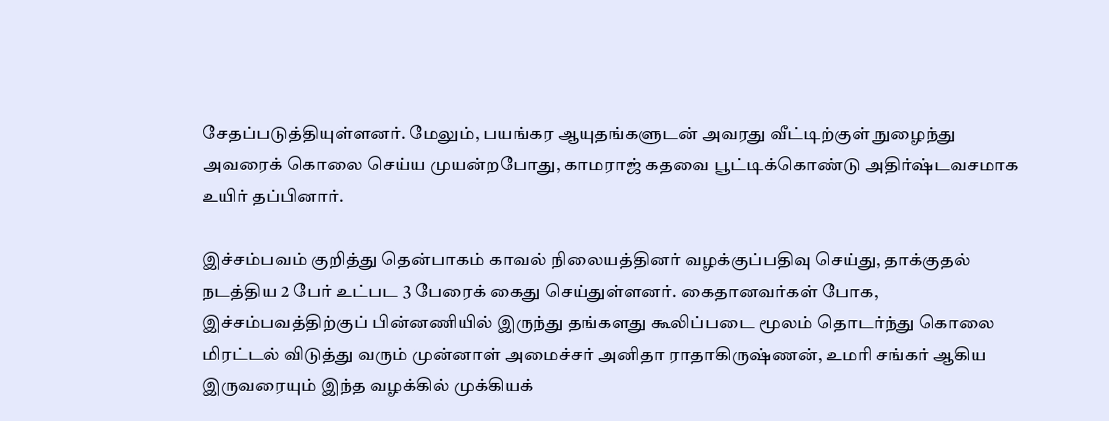சேதப்படுத்தியுள்ளனர். மேலும், பயங்கர ஆயுதங்களுடன் அவரது வீட்டிற்குள் நுழைந்து அவரைக் கொலை செய்ய முயன்றபோது, காமராஜ் கதவை பூட்டிக்கொண்டு அதிர்ஷ்டவசமாக உயிர் தப்பினார்.

இச்சம்பவம் குறித்து தென்பாகம் காவல் நிலையத்தினர் வழக்குப்பதிவு செய்து, தாக்குதல் நடத்திய 2 பேர் உட்பட 3 பேரைக் கைது செய்துள்ளனர். கைதானவர்கள் போக, இச்சம்பவத்திற்குப் பின்னணியில் இருந்து தங்களது கூலிப்படை மூலம் தொடர்ந்து கொலை மிரட்டல் விடுத்து வரும் முன்னாள் அமைச்சர் அனிதா ராதாகிருஷ்ணன், உமரி சங்கர் ஆகிய இருவரையும் இந்த வழக்கில் முக்கியக்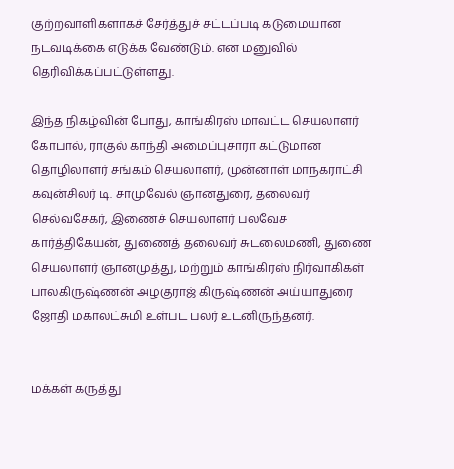குற்றவாளிகளாகச் சேர்த்துச் சட்டப்படி கடுமையான நடவடிக்கை எடுக்க வேண்டும். என மனுவில் தெரிவிக்கப்பட்டுள்ளது.

இந்த நிகழ்வின் போது, காங்கிரஸ் மாவட்ட செயலாளர் கோபால், ராகுல் காந்தி அமைப்புசாரா கட்டுமான தொழிலாளர் சங்கம் செயலாளர், முன்னாள் மாநகராட்சி கவுன்சிலர் டி. சாமுவேல் ஞானதுரை, தலைவர் செல்வசேகர், இணைச் செயலாளர் பலவேச கார்த்திகேயன், துணைத் தலைவர் சுடலைமணி, துணை செயலாளர் ஞானமுத்து, மற்றும் காங்கிரஸ் நிர்வாகிகள் பாலகிருஷ்ணன் அழகுராஜ் கிருஷ்ணன் அய்யாதுரை ஜோதி மகாலட்சுமி உள்பட பலர் உடனிருந்தனர்.


மக்கள் கருத்து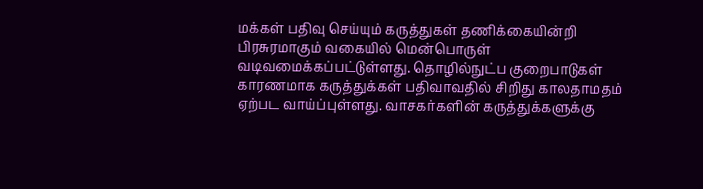மக்கள் பதிவு செய்யும் கருத்துகள் தணிக்கையின்றி பிரசுரமாகும் வகையில் மென்பொருள் வடிவமைக்கப்பட்டுள்ளது. தொழில்நுட்ப குறைபாடுகள் காரணமாக கருத்துக்கள் பதிவாவதில் சிறிது காலதாமதம் ஏற்பட வாய்ப்புள்ளது. வாசகர்களின் கருத்துக்களுக்கு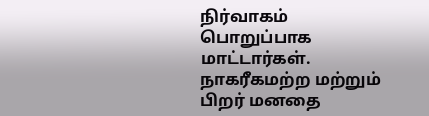நிர்வாகம் பொறுப்பாக மாட்டார்கள். நாகரீகமற்ற மற்றும் பிறர் மனதை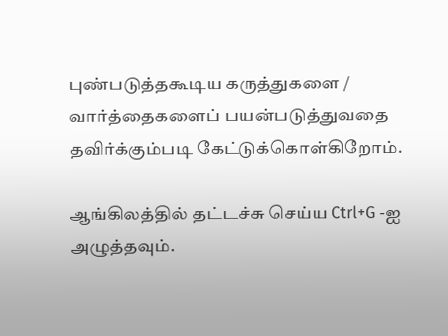புண்படுத்தகூடிய கருத்துகளை / வார்த்தைகளைப் பயன்படுத்துவதை தவிர்க்கும்படி கேட்டுக்கொள்கிறோம்.

ஆங்கிலத்தில் தட்டச்சு செய்ய Ctrl+G -ஐ அழுத்தவும்.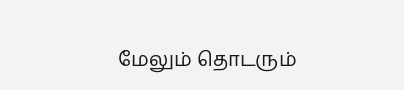மேலும் தொடரும்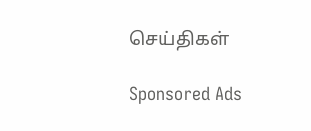செய்திகள்

Sponsored Ads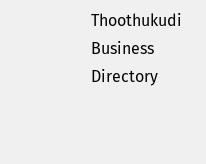Thoothukudi Business Directory